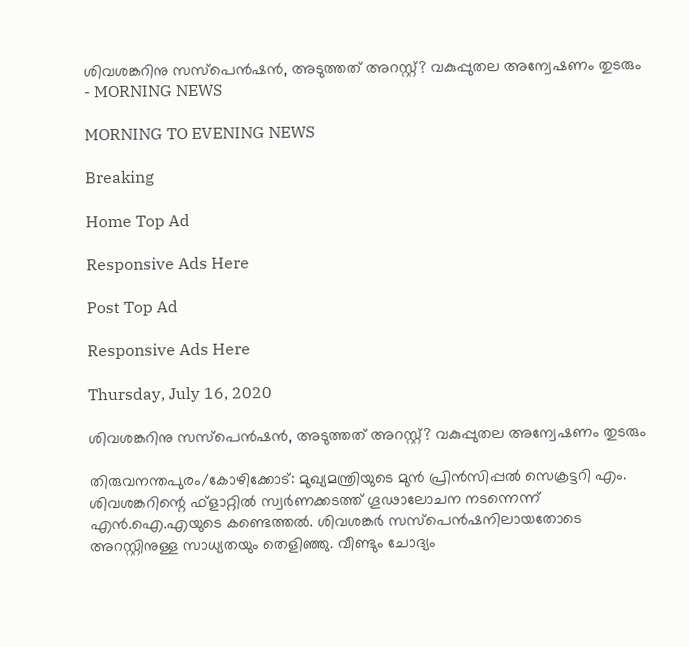ശിവശങ്കറിനു സസ്‌പെന്‍ഷന്‍, അടുത്തത് അറസ്റ്റ്? വകുപ്പുതല അന്വേഷണം തുടരും - MORNING NEWS

MORNING TO EVENING NEWS

Breaking

Home Top Ad

Responsive Ads Here

Post Top Ad

Responsive Ads Here

Thursday, July 16, 2020

ശിവശങ്കറിനു സസ്‌പെന്‍ഷന്‍, അടുത്തത് അറസ്റ്റ്? വകുപ്പുതല അന്വേഷണം തുടരും

തിരുവനന്തപുരം/കോഴിക്കോട്: മുഖ്യമന്ത്രിയുടെ മുന്‍ പ്രിന്‍സിപ്പല്‍ സെക്രട്ടറി എം. ശിവശങ്കറിന്റെ ഫ്‌ളാറ്റില്‍ സ്വര്‍ണക്കടത്ത് ഗൂഢാലോചന നടന്നെന്ന് എന്‍.ഐ.എയുടെ കണ്ടെത്തല്‍. ശിവശങ്കര്‍ സസ്‌പെന്‍ഷനിലായതോടെ അറസ്റ്റിനുള്ള സാധ്യതയും തെളിഞ്ഞു. വീണ്ടും ചോദ്യം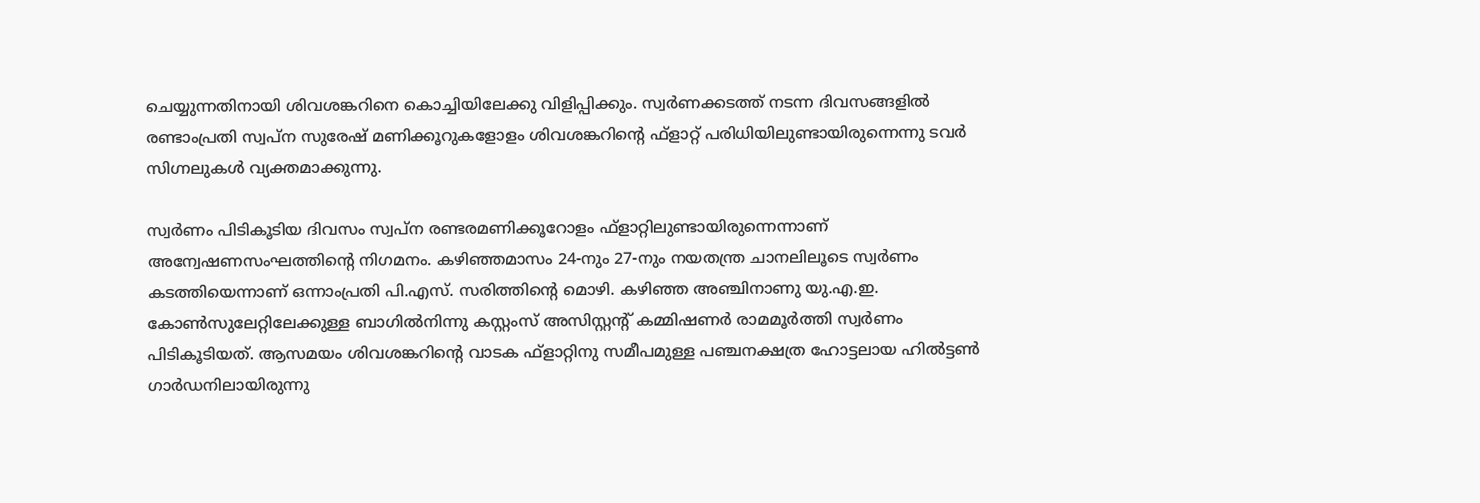ചെയ്യുന്നതിനായി ശിവശങ്കറിനെ കൊച്ചിയിലേക്കു വിളിപ്പിക്കും. സ്വര്‍ണക്കടത്ത് നടന്ന ദിവസങ്ങളില്‍ രണ്ടാംപ്രതി സ്വപ്‌ന സുരേഷ് മണിക്കൂറുകളോളം ശിവശങ്കറിന്റെ ഫ്‌ളാറ്റ് പരിധിയിലുണ്ടായിരുന്നെന്നു ടവര്‍ സിഗ്നലുകള്‍ വ്യക്തമാക്കുന്നു.

സ്വര്‍ണം പിടികൂടിയ ദിവസം സ്വപ്‌ന രണ്ടരമണിക്കൂറോളം ഫ്‌ളാറ്റിലുണ്ടായിരുന്നെന്നാണ് അന്വേഷണസംഘത്തിന്റെ നിഗമനം. കഴിഞ്ഞമാസം 24-നും 27-നും നയതന്ത്ര ചാനലിലൂടെ സ്വര്‍ണം കടത്തിയെന്നാണ് ഒന്നാംപ്രതി പി.എസ്. സരിത്തിന്റെ മൊഴി. കഴിഞ്ഞ അഞ്ചിനാണു യു.എ.ഇ. കോണ്‍സുലേറ്റിലേക്കുള്ള ബാഗില്‍നിന്നു കസ്റ്റംസ് അസിസ്റ്റന്റ് കമ്മിഷണര്‍ രാമമൂര്‍ത്തി സ്വര്‍ണം പിടികൂടിയത്. ആസമയം ശിവശങ്കറിന്റെ വാടക ഫ്‌ളാറ്റിനു സമീപമുള്ള പഞ്ചനക്ഷത്ര ഹോട്ടലായ ഹില്‍ട്ടണ്‍ ഗാര്‍ഡനിലായിരുന്നു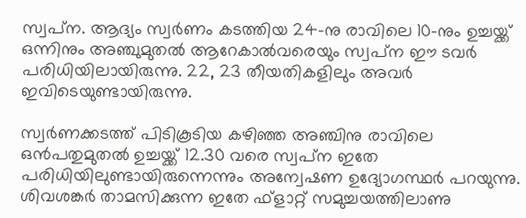സ്വപ്‌ന. ആദ്യം സ്വര്‍ണം കടത്തിയ 24-നു രാവിലെ 10-നും ഉച്ചയ്ക്ക് ഒന്നിനും അഞ്ചുമുതല്‍ ആറേകാല്‍വരെയും സ്വപ്‌ന ഈ ടവര്‍ പരിധിയിലായിരുന്നു. 22, 23 തീയതികളിലും അവര്‍ ഇവിടെയുണ്ടായിരുന്നു.

സ്വര്‍ണക്കടത്ത് പിടികൂടിയ കഴിഞ്ഞ അഞ്ചിനു രാവിലെ ഒന്‍പതുമുതല്‍ ഉച്ചയ്ക്ക് 12.30 വരെ സ്വപ്‌ന ഇതേ പരിധിയിലുണ്ടായിരുന്നെന്നും അന്വേഷണ ഉദ്യോഗസ്ഥര്‍ പറയുന്നു. ശിവശങ്കര്‍ താമസിക്കുന്ന ഇതേ ഫ്‌ളാറ്റ് സമുച്ചയത്തിലാണു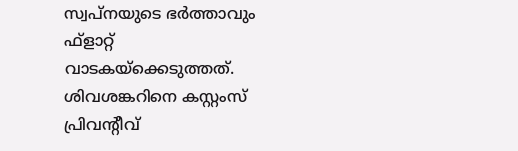സ്വപ്‌നയുടെ ഭര്‍ത്താവും ഫ്‌ളാറ്റ് വാടകയ്‌ക്കെടുത്തത്. ശിവശങ്കറിനെ കസ്റ്റംസ് പ്രിവന്റീവ്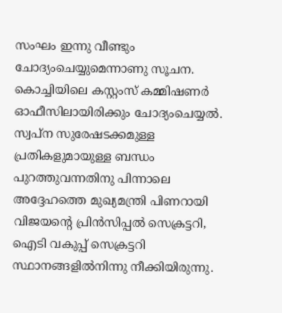സംഘം ഇന്നു വീണ്ടും ചോദ്യംചെയ്യുമെന്നാണു സൂചന. കൊച്ചിയിലെ കസ്റ്റംസ് കമ്മിഷണര്‍ ഓഫീസിലായിരിക്കും ചോദ്യംചെയ്യല്‍. സ്വപ്‌ന സുരേഷടക്കമുള്ള പ്രതികളുമായുള്ള ബന്ധം പുറത്തുവന്നതിനു പിന്നാലെ അദ്ദേഹത്തെ മുഖ്യമന്ത്രി പിണറായി വിജയന്റെ പ്രിന്‍സിപ്പല്‍ സെക്രട്ടറി, ഐടി വകുപ്പ് സെക്രട്ടറി സ്ഥാനങ്ങളില്‍നിന്നു നീക്കിയിരുന്നു.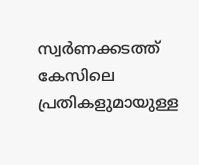സ്വര്‍ണക്കടത്ത് കേസിലെ പ്രതികളുമായുള്ള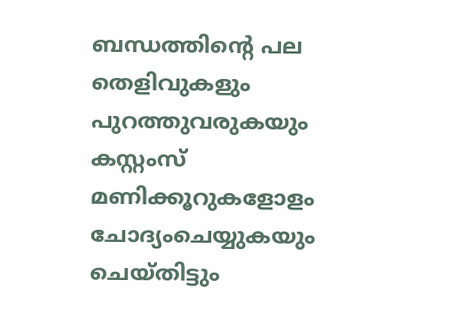ബന്ധത്തിന്റെ പല തെളിവുകളും പുറത്തുവരുകയും കസ്റ്റംസ് മണിക്കൂറുകളോളം ചോദ്യംചെയ്യുകയും ചെയ്തിട്ടും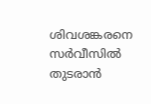ശിവശങ്കരനെ സര്‍വീസില്‍ തുടരാന്‍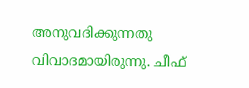അനുവദിക്കുന്നതു വിവാദമായിരുന്നു. ചീഫ്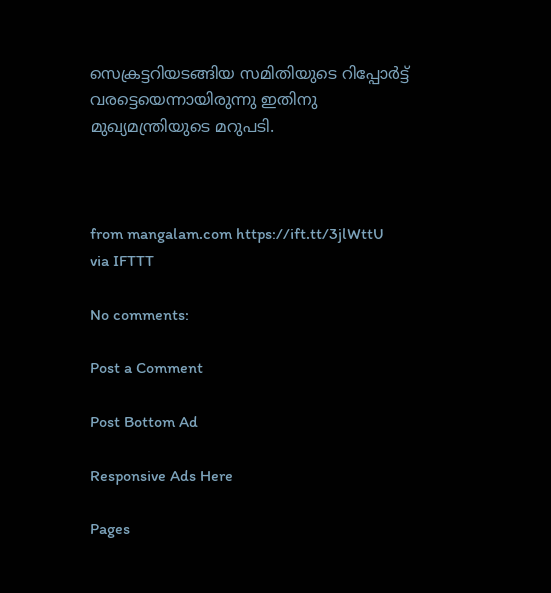സെക്രട്ടറിയടങ്ങിയ സമിതിയുടെ റിപ്പോര്‍ട്ട് വരട്ടെയെന്നായിരുന്നു ഇതിനു മുഖ്യമന്ത്രിയുടെ മറുപടി.



from mangalam.com https://ift.tt/3jlWttU
via IFTTT

No comments:

Post a Comment

Post Bottom Ad

Responsive Ads Here

Pages